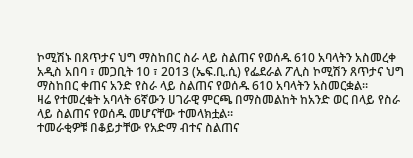ኮሚሽኑ በጸጥታና ህግ ማስከበር ስራ ላይ ስልጠና የወሰዱ 610 አባላትን አስመረቀ
አዲስ አበባ ፣ መጋቢት 10 ፣ 2013 (ኤፍ.ቢ.ሲ) የፌደራል ፖሊስ ኮሚሽን ጸጥታና ህግ ማስከበር ቀጠና አንድ የስራ ላይ ስልጠና የወሰዱ 610 አባላትን አስመርቋል።
ዛሬ የተመረቁት አባላት 6ኛውን ሀገራዊ ምርጫ በማስመልከት ከአንድ ወር በላይ የስራ ላይ ስልጠና የወሰዱ መሆናቸው ተመላክቷል።
ተመራቂዎቹ በቆይታቸው የአድማ ብተና ስልጠና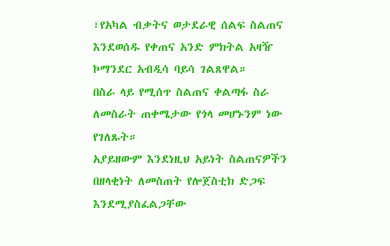፣የአካል ብቃትና ወታደራዊ ሰልፍ ስልጠና እንደወሰዱ የቀጠና አንድ ምክትል አዛዥ ኮማንደር አብዲሳ ባይሳ ገልጸዋል።
በስራ ላይ የሚሰጥ ስልጠና ቀልጣፋ ስራ ለመስራት ጠቀሜታው የጎላ መሆኑንም ነው የገለጹት።
አያይዘውም እንደነዚህ አይነት ስልጠናዎችን በዘላቂነት ለመስጠት የሎጀስቲክ ድጋፍ እንደሚያስፈልጋቸው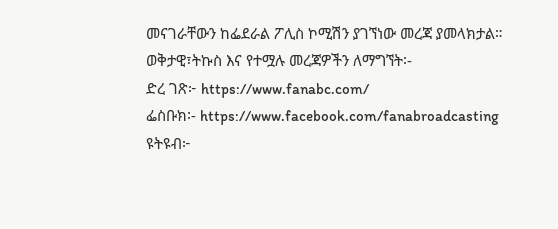መናገራቸውን ከፌደራል ፖሊስ ኮሚሽን ያገኘነው መረጃ ያመላክታል።
ወቅታዊ፣ትኩስ እና የተሟሉ መረጃዎችን ለማግኘት፡-
ድረ ገጽ፦ https://www.fanabc.com/
ፌስቡክ፡- https://www.facebook.com/fanabroadcasting
ዩትዩብ፦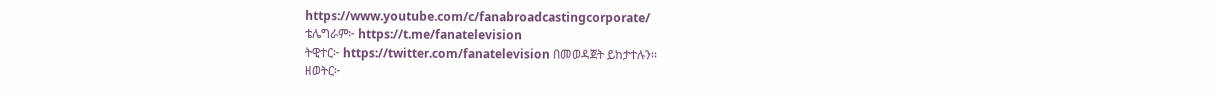https://www.youtube.com/c/fanabroadcastingcorporate/
ቴሌግራም፦ https://t.me/fanatelevision
ትዊተር፦ https://twitter.com/fanatelevision በመወዳጀት ይከታተሉን፡፡
ዘወትር፦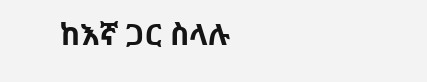ከእኛ ጋር ስላሉ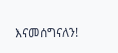እናመሰግናለን!